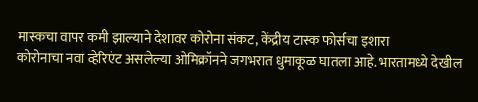मास्कचा वापर कमी झाल्याने देशावर कोरोना संकट, केंद्रीय टास्क फोर्सचा इशारा
कोरोनाचा नवा व्हेरिएंट असलेल्या ओमिक्रॉनने जगभरात धुमाकूळ घातला आहे. भारतामध्ये देखील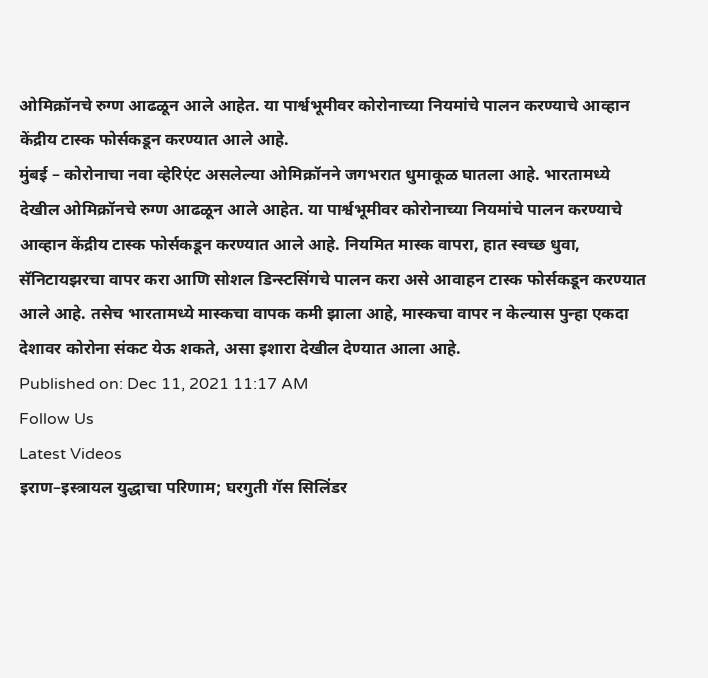ओमिक्रॉनचे रुग्ण आढळून आले आहेत. या पार्श्वभूमीवर कोरोनाच्या नियमांचे पालन करण्याचे आव्हान केंद्रीय टास्क फोर्सकडून करण्यात आले आहे.
मुंबई – कोरोनाचा नवा व्हेरिएंट असलेल्या ओमिक्रॉनने जगभरात धुमाकूळ घातला आहे. भारतामध्ये देखील ओमिक्रॉनचे रुग्ण आढळून आले आहेत. या पार्श्वभूमीवर कोरोनाच्या नियमांचे पालन करण्याचे आव्हान केंद्रीय टास्क फोर्सकडून करण्यात आले आहे. नियमित मास्क वापरा, हात स्वच्छ धुवा, सॅनिटायझरचा वापर करा आणि सोशल डिन्स्टसिंगचे पालन करा असे आवाहन टास्क फोर्सकडून करण्यात आले आहे. तसेच भारतामध्ये मास्कचा वापक कमी झाला आहे, मास्कचा वापर न केल्यास पुन्हा एकदा देशावर कोरोना संकट येऊ शकते, असा इशारा देखील देण्यात आला आहे.
Published on: Dec 11, 2021 11:17 AM
Follow Us
Latest Videos
इराण–इस्त्रायल युद्धाचा परिणाम; घरगुती गॅस सिलिंडर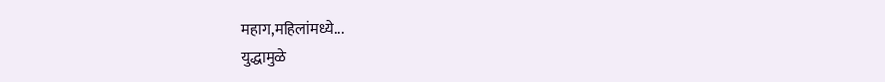महाग,महिलांमध्ये...
युद्धामुळे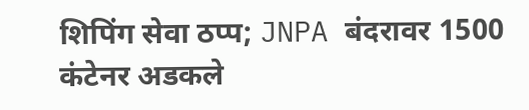शिपिंग सेवा ठप्प; JNPA बंदरावर 1500 कंटेनर अडकले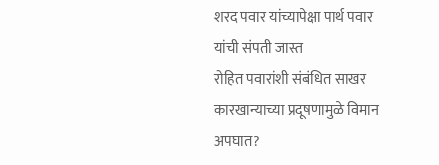शरद पवार यांच्यापेक्षा पार्थ पवार यांची संपती जास्त
रोहित पवारांशी संबंधित साखर कारखान्याच्या प्रदूषणामुळे विमान अपघात?